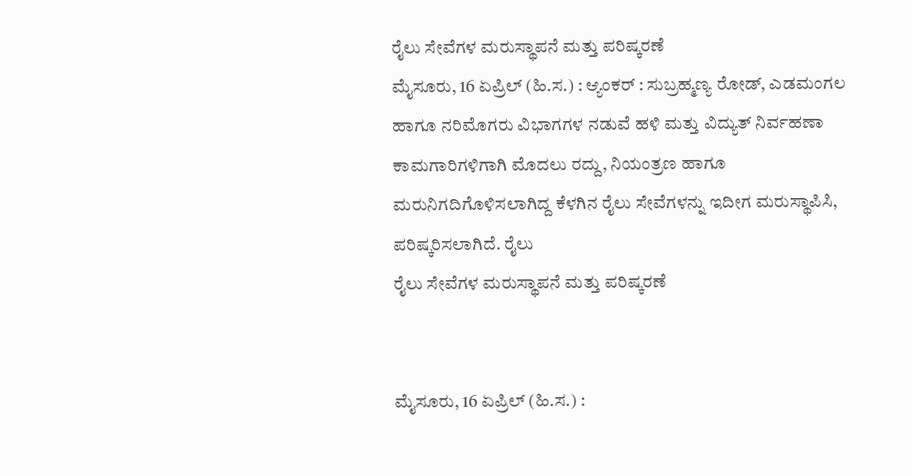ರೈಲು ಸೇವೆಗಳ ಮರುಸ್ಥಾಪನೆ ಮತ್ತು ಪರಿಷ್ಕರಣೆ
ಮೈಸೂರು, 16 ಏಪ್ರಿಲ್ (ಹಿ.ಸ.) : ಆ್ಯಂಕರ್ : ಸುಬ್ರಹ್ಮಣ್ಯ ರೋಡ್, ಎಡಮಂಗಲ ಹಾಗೂ ನರಿಮೊಗರು ವಿಭಾಗಗಳ ನಡುವೆ ಹಳಿ ಮತ್ತು ವಿದ್ಯುತ್ ನಿರ್ವಹಣಾ ಕಾಮಗಾರಿಗಳಿಗಾಗಿ ಮೊದಲು ರದ್ದು, ನಿಯಂತ್ರಣ ಹಾಗೂ ಮರುನಿಗದಿಗೊಳಿಸಲಾಗಿದ್ದ ಕೆಳಗಿನ ರೈಲು ಸೇವೆಗಳನ್ನು ಇದೀಗ ಮರುಸ್ಥಾಪಿಸಿ, ಪರಿಷ್ಕರಿಸಲಾಗಿದೆ. ರೈಲು
ರೈಲು ಸೇವೆಗಳ ಮರುಸ್ಥಾಪನೆ ಮತ್ತು ಪರಿಷ್ಕರಣೆ


ಮೈಸೂರು, 16 ಏಪ್ರಿಲ್ (ಹಿ.ಸ.) :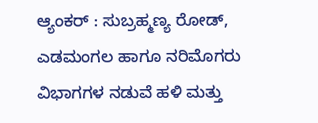ಆ್ಯಂಕರ್ : ಸುಬ್ರಹ್ಮಣ್ಯ ರೋಡ್, ಎಡಮಂಗಲ ಹಾಗೂ ನರಿಮೊಗರು ವಿಭಾಗಗಳ ನಡುವೆ ಹಳಿ ಮತ್ತು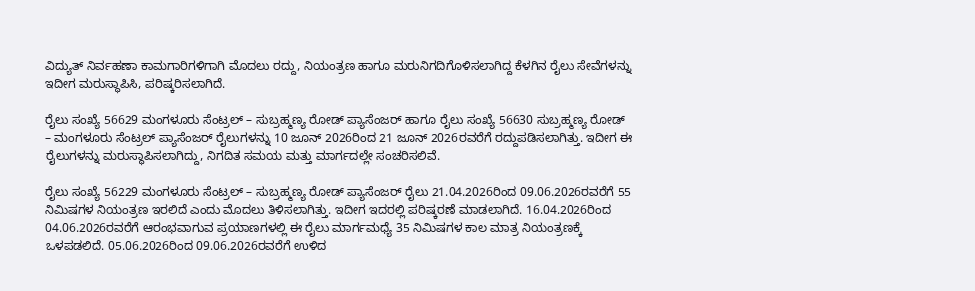ವಿದ್ಯುತ್ ನಿರ್ವಹಣಾ ಕಾಮಗಾರಿಗಳಿಗಾಗಿ ಮೊದಲು ರದ್ದು, ನಿಯಂತ್ರಣ ಹಾಗೂ ಮರುನಿಗದಿಗೊಳಿಸಲಾಗಿದ್ದ ಕೆಳಗಿನ ರೈಲು ಸೇವೆಗಳನ್ನು ಇದೀಗ ಮರುಸ್ಥಾಪಿಸಿ, ಪರಿಷ್ಕರಿಸಲಾಗಿದೆ.

ರೈಲು ಸಂಖ್ಯೆ 56629 ಮಂಗಳೂರು ಸೆಂಟ್ರಲ್ – ಸುಬ್ರಹ್ಮಣ್ಯ ರೋಡ್ ಪ್ಯಾಸೆಂಜರ್ ಹಾಗೂ ರೈಲು ಸಂಖ್ಯೆ 56630 ಸುಬ್ರಹ್ಮಣ್ಯ ರೋಡ್ – ಮಂಗಳೂರು ಸೆಂಟ್ರಲ್ ಪ್ಯಾಸೆಂಜರ್ ರೈಲುಗಳನ್ನು 10 ಜೂನ್ 2026ರಿಂದ 21 ಜೂನ್ 2026ರವರೆಗೆ ರದ್ದುಪಡಿಸಲಾಗಿತ್ತು. ಇದೀಗ ಈ ರೈಲುಗಳನ್ನು ಮರುಸ್ಥಾಪಿಸಲಾಗಿದ್ದು, ನಿಗದಿತ ಸಮಯ ಮತ್ತು ಮಾರ್ಗದಲ್ಲೇ ಸಂಚರಿಸಲಿವೆ.

ರೈಲು ಸಂಖ್ಯೆ 56229 ಮಂಗಳೂರು ಸೆಂಟ್ರಲ್ – ಸುಬ್ರಹ್ಮಣ್ಯ ರೋಡ್ ಪ್ಯಾಸೆಂಜರ್ ರೈಲು 21.04.2026ರಿಂದ 09.06.2026ರವರೆಗೆ 55 ನಿಮಿಷಗಳ ನಿಯಂತ್ರಣ ಇರಲಿದೆ ಎಂದು ಮೊದಲು ತಿಳಿಸಲಾಗಿತ್ತು. ಇದೀಗ ಇದರಲ್ಲಿ ಪರಿಷ್ಕರಣೆ ಮಾಡಲಾಗಿದೆ. 16.04.2026ರಿಂದ 04.06.2026ರವರೆಗೆ ಆರಂಭವಾಗುವ ಪ್ರಯಾಣಗಳಲ್ಲಿ ಈ ರೈಲು ಮಾರ್ಗಮಧ್ಯೆ 35 ನಿಮಿಷಗಳ ಕಾಲ ಮಾತ್ರ ನಿಯಂತ್ರಣಕ್ಕೆ ಒಳಪಡಲಿದೆ. 05.06.2026ರಿಂದ 09.06.2026ರವರೆಗೆ ಉಳಿದ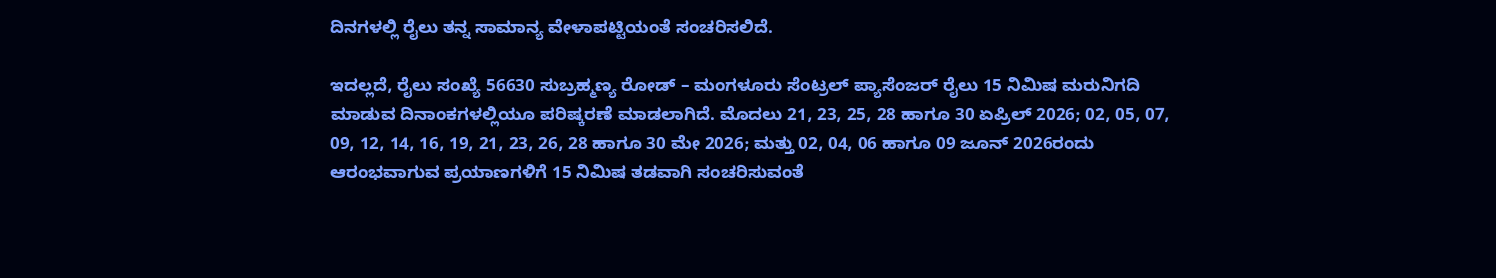ದಿನಗಳಲ್ಲಿ ರೈಲು ತನ್ನ ಸಾಮಾನ್ಯ ವೇಳಾಪಟ್ಟಿಯಂತೆ ಸಂಚರಿಸಲಿದೆ.

ಇದಲ್ಲದೆ, ರೈಲು ಸಂಖ್ಯೆ 56630 ಸುಬ್ರಹ್ಮಣ್ಯ ರೋಡ್ – ಮಂಗಳೂರು ಸೆಂಟ್ರಲ್ ಪ್ಯಾಸೆಂಜರ್ ರೈಲು 15 ನಿಮಿಷ ಮರುನಿಗದಿ ಮಾಡುವ ದಿನಾಂಕಗಳಲ್ಲಿಯೂ ಪರಿಷ್ಕರಣೆ ಮಾಡಲಾಗಿದೆ. ಮೊದಲು 21, 23, 25, 28 ಹಾಗೂ 30 ಏಪ್ರಿಲ್ 2026; 02, 05, 07, 09, 12, 14, 16, 19, 21, 23, 26, 28 ಹಾಗೂ 30 ಮೇ 2026; ಮತ್ತು 02, 04, 06 ಹಾಗೂ 09 ಜೂನ್ 2026ರಂದು ಆರಂಭವಾಗುವ ಪ್ರಯಾಣಗಳಿಗೆ 15 ನಿಮಿಷ ತಡವಾಗಿ ಸಂಚರಿಸುವಂತೆ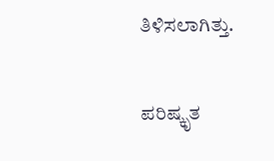ತಿಳಿಸಲಾಗಿತ್ತು.

ಪರಿಷ್ಕೃತ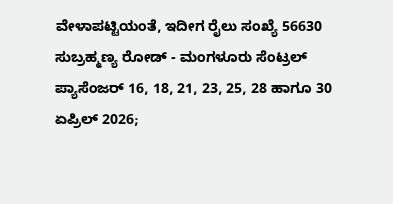ವೇಳಾಪಟ್ಟಿಯಂತೆ, ಇದೀಗ ರೈಲು ಸಂಖ್ಯೆ 56630 ಸುಬ್ರಹ್ಮಣ್ಯ ರೋಡ್ - ಮಂಗಳೂರು ಸೆಂಟ್ರಲ್ ಪ್ಯಾಸೆಂಜರ್ 16, 18, 21, 23, 25, 28 ಹಾಗೂ 30 ಏಪ್ರಿಲ್ 2026;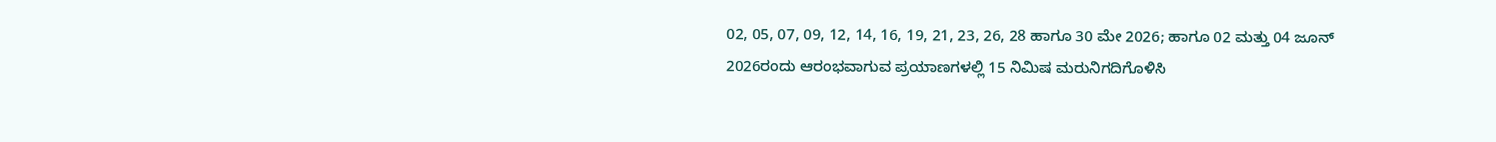02, 05, 07, 09, 12, 14, 16, 19, 21, 23, 26, 28 ಹಾಗೂ 30 ಮೇ 2026; ಹಾಗೂ 02 ಮತ್ತು 04 ಜೂನ್ 2026ರಂದು ಆರಂಭವಾಗುವ ಪ್ರಯಾಣಗಳಲ್ಲಿ 15 ನಿಮಿಷ ಮರುನಿಗದಿಗೊಳಿಸಿ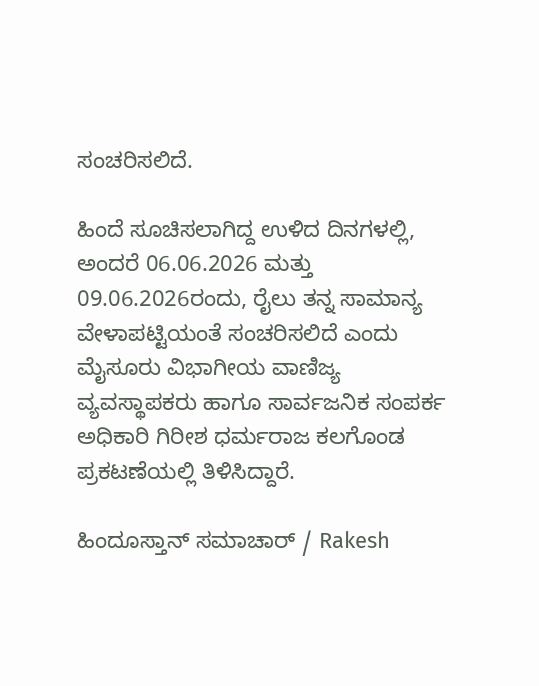ಸಂಚರಿಸಲಿದೆ.

ಹಿಂದೆ ಸೂಚಿಸಲಾಗಿದ್ದ ಉಳಿದ ದಿನಗಳಲ್ಲಿ, ಅಂದರೆ 06.06.2026 ಮತ್ತು 09.06.2026ರಂದು, ರೈಲು ತನ್ನ ಸಾಮಾನ್ಯ ವೇಳಾಪಟ್ಟಿಯಂತೆ ಸಂಚರಿಸಲಿದೆ ಎಂದು ಮೈಸೂರು ವಿಭಾಗೀಯ ವಾಣಿಜ್ಯ ವ್ಯವಸ್ಥಾಪಕರು ಹಾಗೂ ಸಾರ್ವಜನಿಕ ಸಂಪರ್ಕ ಅಧಿಕಾರಿ ಗಿರೀಶ ಧರ್ಮರಾಜ ಕಲಗೊಂಡ ಪ್ರಕಟಣೆಯಲ್ಲಿ ತಿಳಿಸಿದ್ದಾರೆ.

ಹಿಂದೂಸ್ತಾನ್ ಸಮಾಚಾರ್ / Rakesh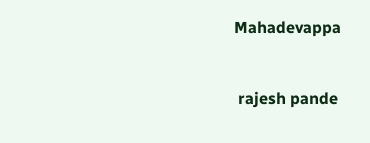Mahadevappa


 rajesh pande